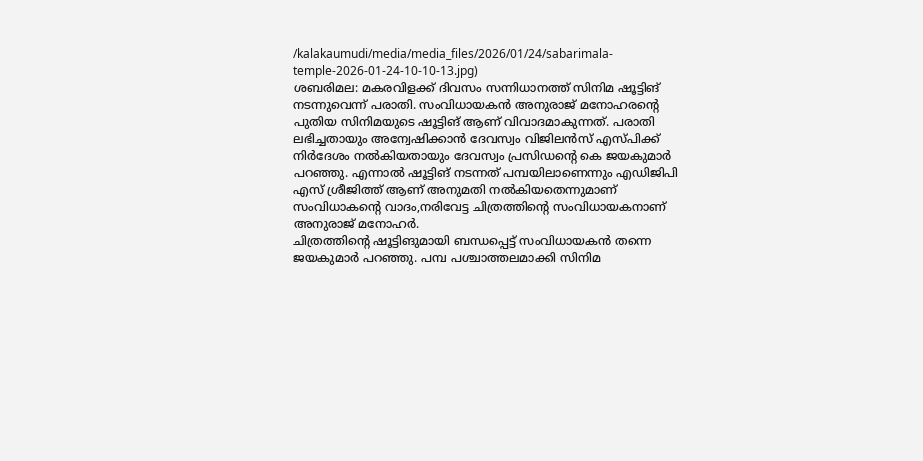/kalakaumudi/media/media_files/2026/01/24/sabarimala-temple-2026-01-24-10-10-13.jpg)
ശബരിമല: മകരവിളക്ക് ദിവസം സന്നിധാനത്ത് സിനിമ ഷൂട്ടിങ് നടന്നുവെന്ന് പരാതി. സംവിധായകൻ അനുരാജ് മനോഹരന്റെ പുതിയ സിനിമയുടെ ഷൂട്ടിങ് ആണ് വിവാദമാകുന്നത്. പരാതി ലഭിച്ചതായും അന്വേഷിക്കാൻ ദേവസ്വം വിജിലൻസ് എസ്പിക്ക് നിർദേശം നൽകിയതായും ദേവസ്വം പ്രസിഡന്റെ കെ ജയകുമാർ പറഞ്ഞു. എന്നാൽ ഷൂട്ടിങ് നടന്നത് പമ്പയിലാണെന്നും എഡിജിപി എസ് ശ്രീജിത്ത് ആണ് അനുമതി നൽകിയതെന്നുമാണ് സംവിധാകന്റെ വാദം,നരിവേട്ട ചിത്രത്തിന്റെ സംവിധായകനാണ് അനുരാജ് മനോഹർ.
ചിത്രത്തിന്റെ ഷൂട്ടിങുമായി ബന്ധപ്പെട്ട് സംവിധായകൻ തന്നെ ജയകുമാർ പറഞ്ഞു. പമ്പ പശ്ചാത്തലമാക്കി സിനിമ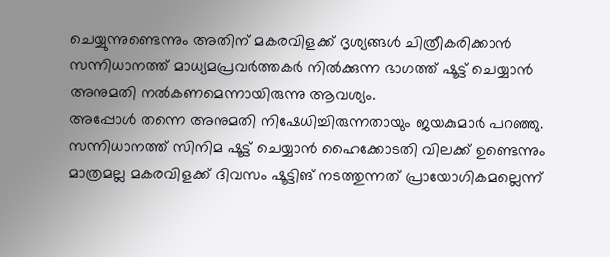ചെയ്യുന്നുണ്ടെന്നും അതിന് മകരവിളക്ക് ദൃശ്യങ്ങൾ ചിത്രീകരിക്കാൻ സന്നിധാനത്ത് മാധ്യമപ്രവർത്തകർ നിൽക്കുന്ന ഭാഗത്ത് ഷൂട്ട് ചെയ്യാൻ അനുമതി നൽകണമെന്നായിരുന്നു ആവശ്യം.
അപ്പോൾ തന്നെ അനുമതി നിഷേധിച്ചിരുന്നതായും ജയകുമാർ പറഞ്ഞു. സന്നിധാനത്ത് സിനിമ ഷൂട്ട് ചെയ്യാൻ ഹൈക്കോടതി വിലക്ക് ഉണ്ടെന്നും മാത്രമല്ല മകരവിളക്ക് ദിവസം ഷൂട്ടിങ് നടത്തുന്നത് പ്രായോഗികമല്ലെന്ന്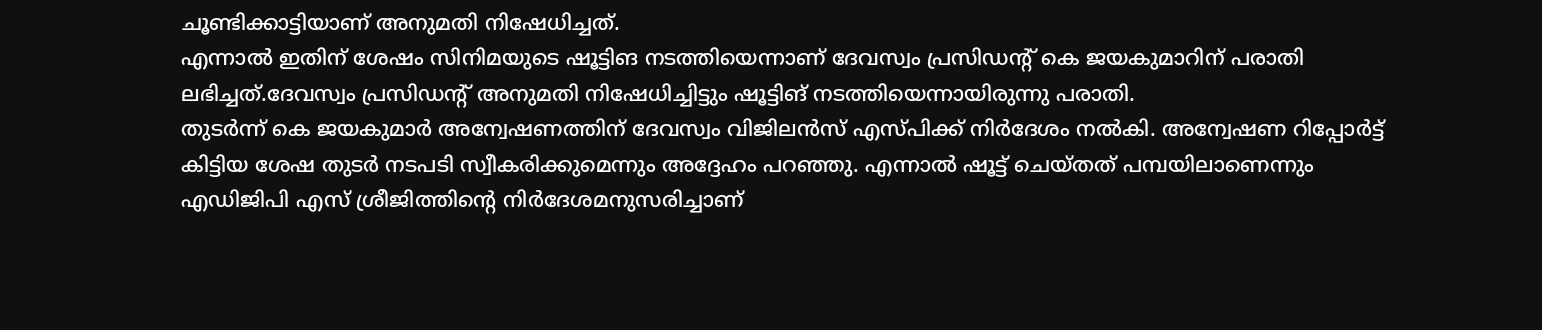ചൂണ്ടിക്കാട്ടിയാണ് അനുമതി നിഷേധിച്ചത്.
എന്നാൽ ഇതിന് ശേഷം സിനിമയുടെ ഷൂട്ടിങ നടത്തിയെന്നാണ് ദേവസ്വം പ്രസിഡന്റ് കെ ജയകുമാറിന് പരാതി ലഭിച്ചത്.ദേവസ്വം പ്രസിഡന്റ് അനുമതി നിഷേധിച്ചിട്ടും ഷൂട്ടിങ് നടത്തിയെന്നായിരുന്നു പരാതി.
തുടർന്ന് കെ ജയകുമാർ അന്വേഷണത്തിന് ദേവസ്വം വിജിലൻസ് എസ്പിക്ക് നിർദേശം നൽകി. അന്വേഷണ റിപ്പോർട്ട് കിട്ടിയ ശേഷ തുടർ നടപടി സ്വീകരിക്കുമെന്നും അദ്ദേഹം പറഞ്ഞു. എന്നാൽ ഷൂട്ട് ചെയ്തത് പമ്പയിലാണെന്നും എഡിജിപി എസ് ശ്രീജിത്തിന്റെ നിർദേശമനുസരിച്ചാണ്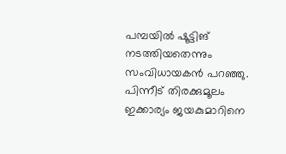പമ്പയിൽ ഷൂട്ടിങ് നടത്തിയതെന്നും സംവിധായകൻ പറഞ്ഞു. പിന്നീട് തിരക്കുമൂലം ഇക്കാര്യം ജയകുമാറിനെ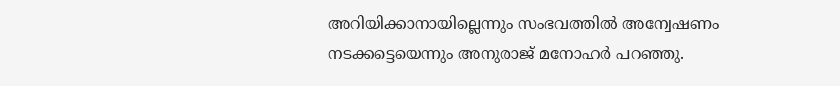അറിയിക്കാനായില്ലെന്നും സംഭവത്തിൽ അന്വേഷണം നടക്കട്ടെയെന്നും അനുരാജ് മനോഹർ പറഞ്ഞു.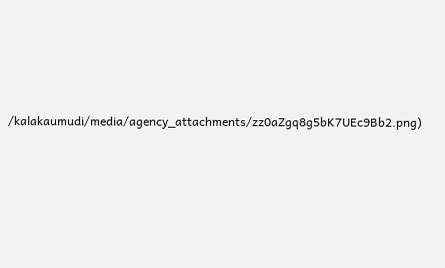/kalakaumudi/media/agency_attachments/zz0aZgq8g5bK7UEc9Bb2.png)